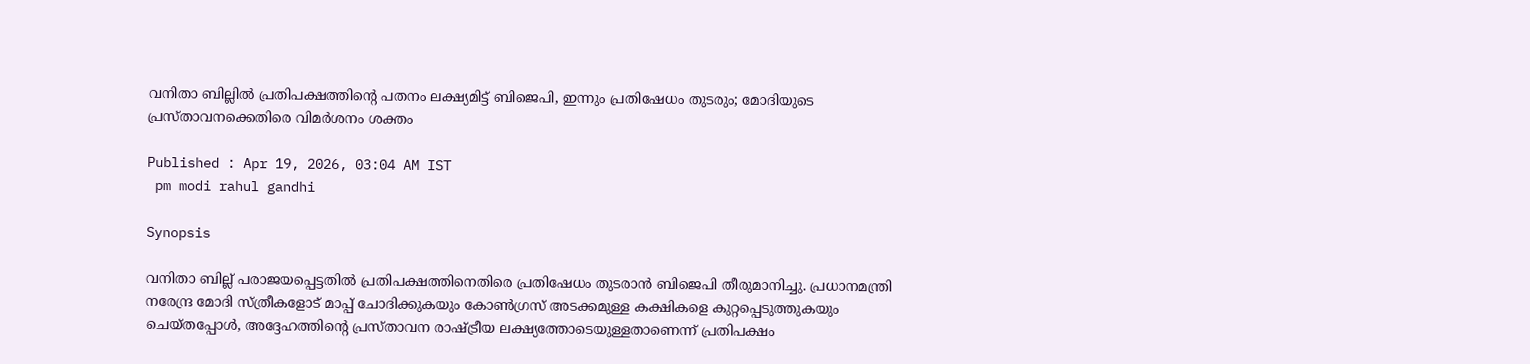വനിതാ ബില്ലിൽ പ്രതിപക്ഷത്തിന്റെ പതനം ലക്ഷ്യമിട്ട് ബിജെപി, ഇന്നും പ്രതിഷേധം തുടരും; മോദിയുടെ പ്രസ്താവനക്കെതിരെ വിമർശനം ശക്തം

Published : Apr 19, 2026, 03:04 AM IST
 pm modi rahul gandhi

Synopsis

വനിതാ ബില്ല് പരാജയപ്പെട്ടതിൽ പ്രതിപക്ഷത്തിനെതിരെ പ്രതിഷേധം തുടരാൻ ബിജെപി തീരുമാനിച്ചു. പ്രധാനമന്ത്രി നരേന്ദ്ര മോദി സ്ത്രീകളോട് മാപ്പ് ചോദിക്കുകയും കോൺഗ്രസ് അടക്കമുള്ള കക്ഷികളെ കുറ്റപ്പെടുത്തുകയും ചെയ്തപ്പോൾ, അദ്ദേഹത്തിന്റെ പ്രസ്താവന രാഷ്ട്രീയ ലക്ഷ്യത്തോടെയുള്ളതാണെന്ന് പ്രതിപക്ഷം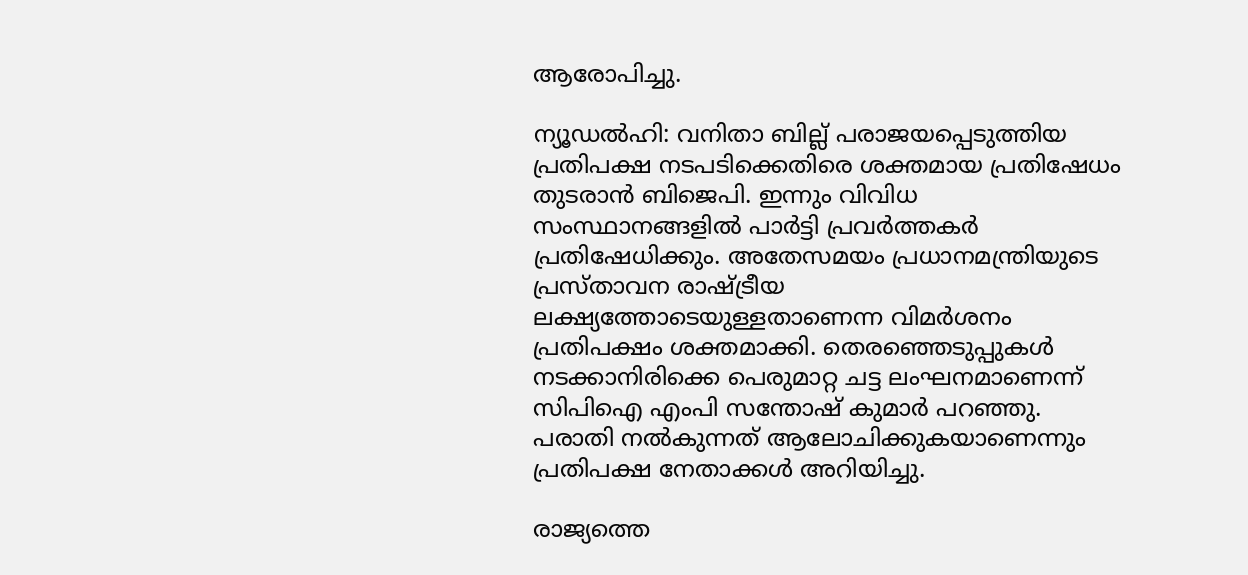ആരോപിച്ചു.

ന്യൂഡൽഹി: വനിതാ ബില്ല് പരാജയപ്പെടുത്തിയ പ്രതിപക്ഷ നടപടിക്കെതിരെ ശക്തമായ പ്രതിഷേധം തുടരാൻ ബിജെപി. ഇന്നും വിവിധ സംസ്ഥാനങ്ങളിൽ പാർട്ടി പ്രവർത്തകർ പ്രതിഷേധിക്കും. അതേസമയം പ്രധാനമന്ത്രിയുടെ പ്രസ്താവന രാഷ്ട്രീയ ലക്ഷ്യത്തോടെയുള്ളതാണെന്ന വിമർശനം പ്രതിപക്ഷം ശക്തമാക്കി. തെരഞ്ഞെടുപ്പുകൾ നടക്കാനിരിക്കെ പെരുമാറ്റ ചട്ട ലംഘനമാണെന്ന് സിപിഐ എംപി സന്തോഷ് കുമാർ പറഞ്ഞു. പരാതി നൽകുന്നത് ആലോചിക്കുകയാണെന്നും പ്രതിപക്ഷ നേതാക്കൾ അറിയിച്ചു.

രാജ്യത്തെ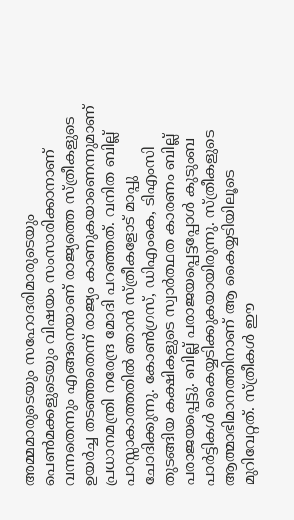അമ്മമാരുടെയും സഹോദരിമാരുടെയും പെൺമക്കളുടെയും വിഷയം സംസാരിക്കാനാണ് വന്നതെന്നും എങ്ങനെയാണ് രാജ്യത്തെ സ്ത്രീകളുടെ ഉയർച്ച തടഞ്ഞതെന്ന് രാജ്യം കാണുകയാണെന്നുമാണ് പ്രധാനമന്ത്രി നരേന്ദ്ര മോദി പറഞ്ഞത്. വനിത ബില്ല് പാസ്സാകാത്തതിൽ ഞാൻ സ്ത്രീകളോട് മാപ്പു ചോദിക്കുന്നു. കോൺഗ്രസ്, ഡിഎംകെ, ടിഎംസി തുടങ്ങിയ കക്ഷികളുടെ സ്വാർത്ഥത കാരണം ബില്ല് പരാജയപ്പെട്ടു. ബില്ല് പരാജയപ്പെട്ടപ്പോൾ കുടുംബ പാർട്ടികൾ കൈയ്യടിക്കുകയായിരുന്നു. സ്ത്രീകളുടെ ആത്മാഭിമാനത്തിനാണ് ആ കൈയ്യടിയിലൂടെ മുറിവേറ്റത്. സ്ത്രീകൾ ഈ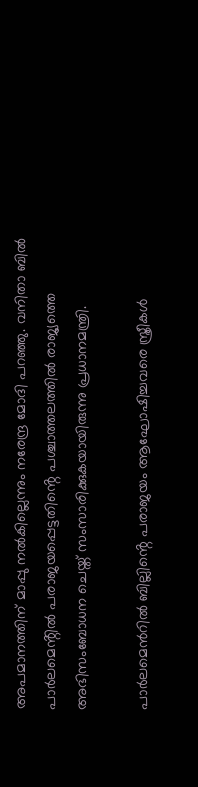അപമാനത്തിന് മാപ്പു നൽകില്ലെന്നും നരേന്ദ്ര മോദി പറഞ്ഞു. വനിതാ ബിൽ പാർലമെൻ്റിൽ പരാജയപ്പെട്ടതിൻ്റെ പശ്ചാത്തലത്തിൽ രാജ്യത്തെ അഭിസംബോധന ചെയ്ത് സംസാരിക്കുകയായിരുന്നു പ്രധാനമന്ത്രി.

പാർലമെൻറിൽ ബില്ലിൻ്റെ പരാജയം ആഘോഷിച്ചവരെ സ്ത്രീകൾ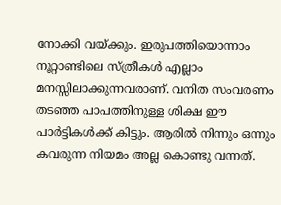നോക്കി വയ്ക്കും. ഇരുപത്തിയൊന്നാം നൂറ്റാണ്ടിലെ സ്ത്രീകൾ എല്ലാം മനസ്സിലാക്കുന്നവരാണ്. വനിത സംവരണം തടഞ്ഞ പാപത്തിനുള്ള ശിക്ഷ ഈ പാർട്ടികൾക്ക് കിട്ടും. ആരിൽ നിന്നും ഒന്നും കവരുന്ന നിയമം അല്ല കൊണ്ടു വന്നത്.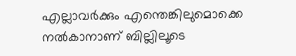എല്ലാവർക്കും എന്തെങ്കിലുമൊക്കെ നൽകാനാണ് ബില്ലിലൂടെ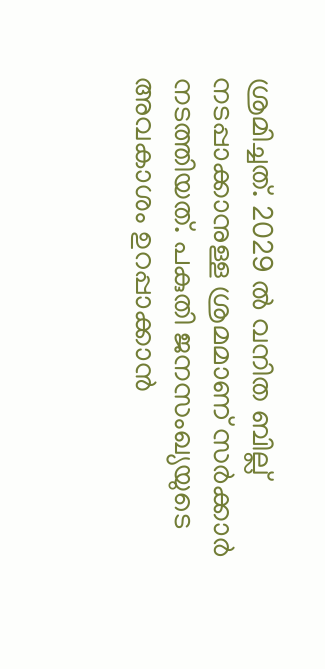ശ്രമിച്ചത്. 2029 ൽ വനിത ബില്ല് നടപ്പാക്കാനുള്ള ശ്രമമാണ് സർക്കാർ നടത്തിയത്. പകുതി ജനസംഖ്യയുടെ അവകാശം ഉറപ്പാക്കാൻ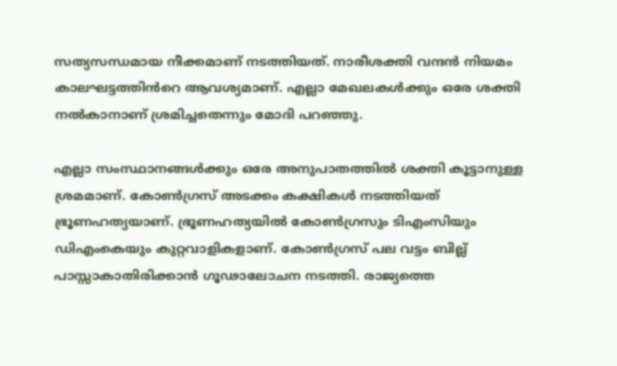സത്യസന്ധമായ നീക്കമാണ് നടത്തിയത്. നാരീശക്തി വന്ദൻ നിയമം കാലഘട്ടത്തിൻറെ ആവശ്യമാണ്. എല്ലാ മേഖലകൾക്കും ഒരേ ശക്തി നൽകാനാണ് ശ്രമിച്ചതെന്നും മോദി പറഞ്ഞു.

എല്ലാ സംസ്ഥാനങ്ങൾക്കും ഒരേ അനുപാതത്തിൽ ശക്തി കൂട്ടാനുള്ള ശ്രമമാണ്. കോൺഗ്രസ് അടക്കം കക്ഷികൾ നടത്തിയത് ഭ്രൂണഹത്യയാണ്. ഭ്രൂണഹത്യയിൽ കോൺഗ്രസും ടിഎംസിയും ഡിഎംകെയും കുറ്റവാളികളാണ്. കോൺഗ്രസ് പല വട്ടം ബില്ല് പാസ്സാകാതിരിക്കാൻ ഗൂഢാലോചന നടത്തി. രാജ്യത്തെ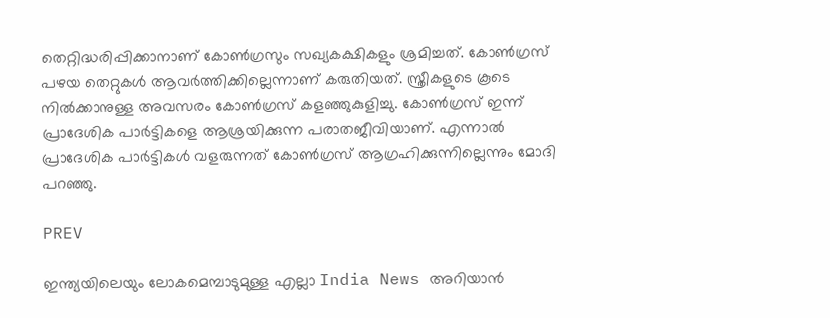തെറ്റിദ്ധരിപ്പിക്കാനാണ് കോൺഗ്രസും സഖ്യകക്ഷികളും ശ്രമിച്ചത്. കോൺഗ്രസ് പഴയ തെറ്റുകൾ ആവർത്തിക്കില്ലെന്നാണ് കരുതിയത്. സ്ത്രീകളുടെ കൂടെ നിൽക്കാനുള്ള അവസരം കോൺഗ്രസ് കളഞ്ഞുകുളിച്ചു. കോൺഗ്രസ് ഇന്ന് പ്രാദേശിക പാ‍ർ‍ട്ടികളെ ആശ്രയിക്കുന്ന പരാതജീവിയാണ്. എന്നാൽ പ്രാദേശിക പാർട്ടികൾ വളരുന്നത് കോൺഗ്രസ് ആഗ്രഹിക്കുന്നില്ലെന്നും മോദി പറഞ്ഞു.

PREV

ഇന്ത്യയിലെയും ലോകമെമ്പാടുമുള്ള എല്ലാ India News അറിയാൻ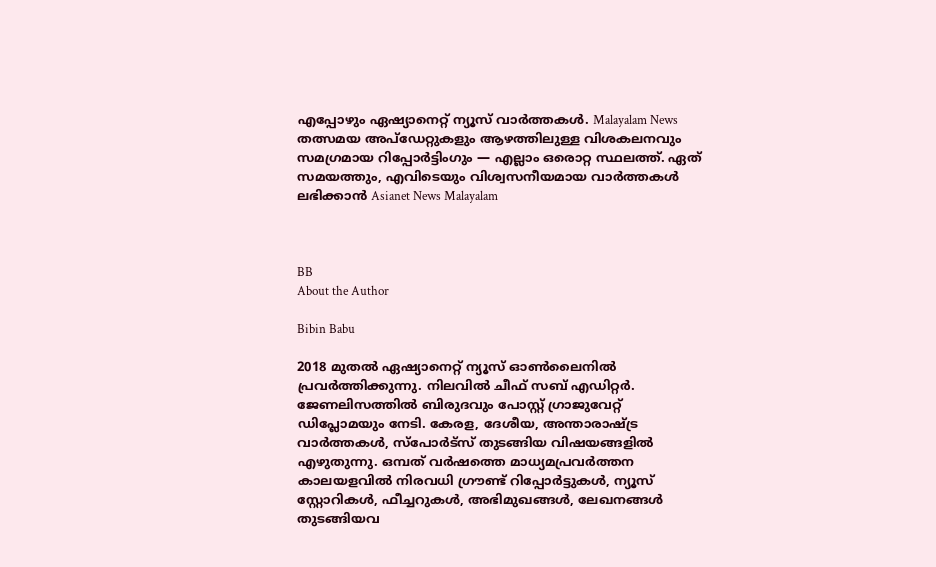എപ്പോഴും ഏഷ്യാനെറ്റ് ന്യൂസ് വാർത്തകൾ. Malayalam News   തത്സമയ അപ്‌ഡേറ്റുകളും ആഴത്തിലുള്ള വിശകലനവും സമഗ്രമായ റിപ്പോർട്ടിംഗും — എല്ലാം ഒരൊറ്റ സ്ഥലത്ത്. ഏത് സമയത്തും, എവിടെയും വിശ്വസനീയമായ വാർത്തകൾ ലഭിക്കാൻ Asianet News Malayalam



BB
About the Author

Bibin Babu

2018 മുതല്‍ ഏഷ്യാനെറ്റ് ന്യൂസ് ഓണ്‍ലൈനില്‍ പ്രവര്‍ത്തിക്കുന്നു. നിലവില്‍ ചീഫ് സബ് എഡിറ്റർ. ജേണലിസത്തില്‍ ബിരുദവും പോസ്റ്റ് ഗ്രാജുവേറ്റ് ഡിപ്ലോമയും നേടി. കേരള, ദേശീയ, അന്താരാഷ്ട്ര വാര്‍ത്തകള്‍, സ്പോര്‍ട്സ് തുടങ്ങിയ വിഷയങ്ങളില്‍ എഴുതുന്നു. ഒമ്പത് വര്‍ഷത്തെ മാധ്യമപ്രവര്‍ത്തന കാലയളവില്‍ നിരവധി ഗ്രൗണ്ട് റിപ്പോര്‍ട്ടുകള്‍, ന്യൂസ് സ്റ്റോറികള്‍, ഫീച്ചറുകള്‍, അഭിമുഖങ്ങള്‍, ലേഖനങ്ങള്‍ തുടങ്ങിയവ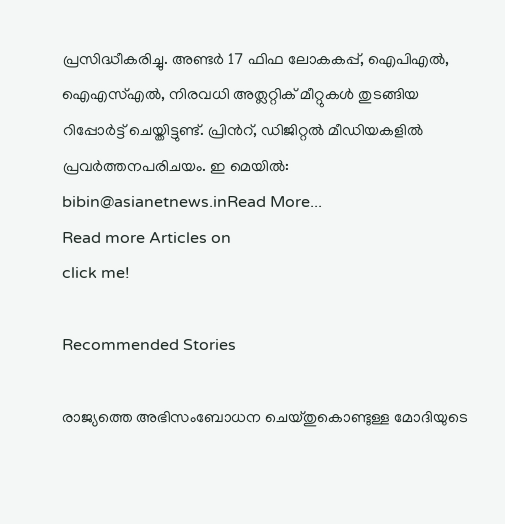പ്രസിദ്ധീകരിച്ചു. അണ്ടര്‍ 17 ഫിഫ ലോകകപ്പ്, ഐപിഎൽ, ഐഎസ്എൽ, നിരവധി അത്ലറ്റിക് മീറ്റുകൾ തുടങ്ങിയ റിപ്പോര്‍ട്ട് ചെയ്തിട്ടുണ്ട്. പ്രിന്‍റ്, ഡിജിറ്റല്‍ മീഡിയകളില്‍ പ്രവര്‍ത്തനപരിചയം. ഇ മെയില്‍: bibin@asianetnews.inRead More...
Read more Articles on
click me!

Recommended Stories

രാജ്യത്തെ അഭിസംബോധന ചെയ്തുകൊണ്ടുള്ള മോദിയുടെ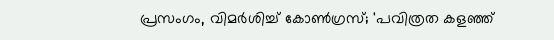പ്രസംഗം, വിമർശിച്ച് കോൺഗ്രസ്; 'പവിത്രത കളഞ്ഞ്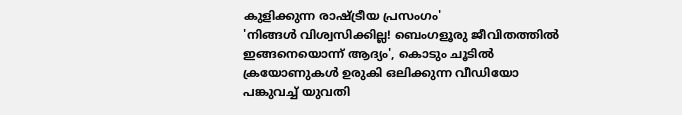കുളിക്കുന്ന രാഷ്ട്രീയ പ്രസംഗം'
'നിങ്ങൾ വിശ്വസിക്കില്ല! ബെംഗളൂരു ജീവിതത്തിൽ ഇങ്ങനെയൊന്ന് ആദ്യം', കൊടും ചൂടിൽ ക്രയോണുകൾ ഉരുകി ഒലിക്കുന്ന വീഡിയോ പങ്കുവച്ച് യുവതി